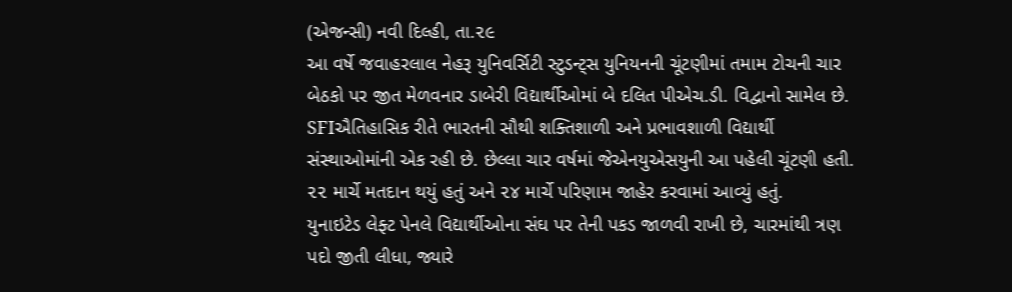(એજન્સી) નવી દિલ્હી, તા.૨૯
આ વર્ષે જવાહરલાલ નેહરૂ યુનિવર્સિટી સ્ટુડન્ટ્સ યુનિયનની ચૂંટણીમાં તમામ ટોચની ચાર બેઠકો પર જીત મેળવનાર ડાબેરી વિદ્યાર્થીઓમાં બે દલિત પીએચ.ડી. વિદ્વાનો સામેલ છે. SFIઐતિહાસિક રીતે ભારતની સૌથી શક્તિશાળી અને પ્રભાવશાળી વિદ્યાર્થી સંસ્થાઓમાંની એક રહી છે. છેલ્લા ચાર વર્ષમાં જેએનયુએસયુની આ પહેલી ચૂંટણી હતી. ૨૨ માર્ચે મતદાન થયું હતું અને ૨૪ માર્ચે પરિણામ જાહેર કરવામાં આવ્યું હતું.
યુનાઇટેડ લેફ્ટ પેનલે વિદ્યાર્થીઓના સંઘ પર તેની પકડ જાળવી રાખી છે, ચારમાંથી ત્રણ પદો જીતી લીધા, જ્યારે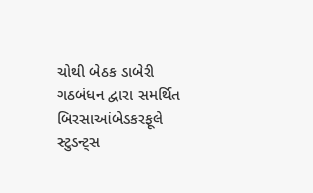ચોથી બેઠક ડાબેરી ગઠબંધન દ્વારા સમર્થિત બિરસાઆંબેડકરફૂલે સ્ટુડન્ટ્સ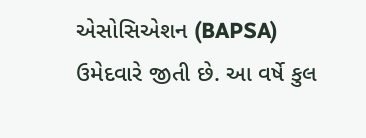એસોસિએશન (BAPSA) ઉમેદવારે જીતી છે. આ વર્ષે કુલ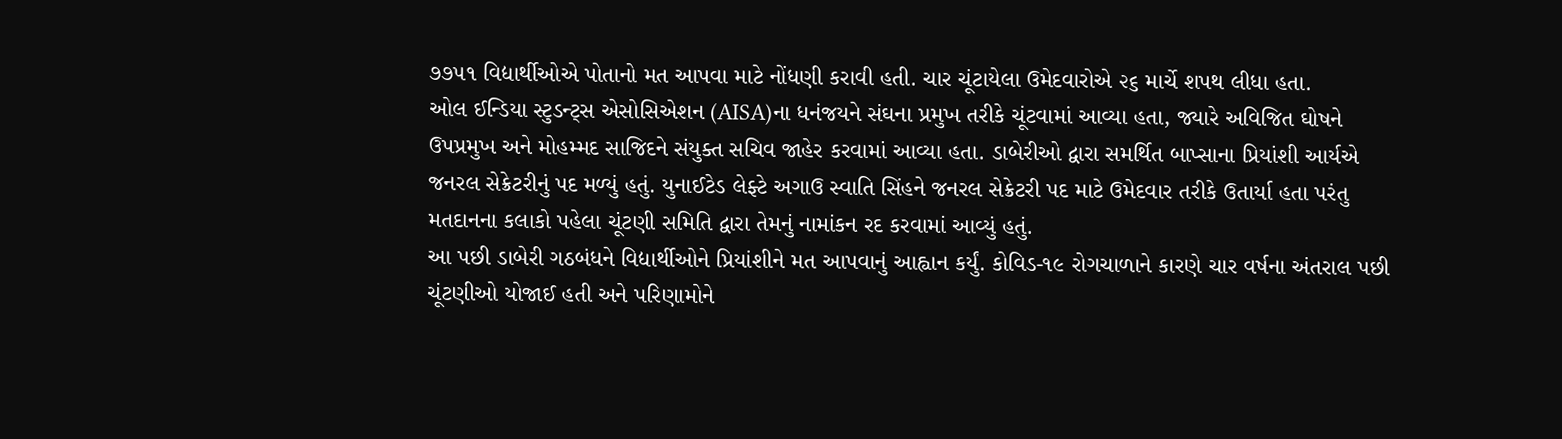૭૭૫૧ વિદ્યાર્થીઓએ પોતાનો મત આપવા માટે નોંધણી કરાવી હતી. ચાર ચૂંટાયેલા ઉમેદવારોએ ૨૬ માર્ચે શપથ લીધા હતા.
ઓલ ઈન્ડિયા સ્ટુડન્ટ્સ એસોસિએશન (AISA)ના ધનંજયને સંઘના પ્રમુખ તરીકે ચૂંટવામાં આવ્યા હતા, જ્યારે અવિજિત ઘોષને ઉપપ્રમુખ અને મોહમ્મદ સાજિદને સંયુક્ત સચિવ જાહેર કરવામાં આવ્યા હતા. ડાબેરીઓ દ્વારા સમર્થિત બાપ્સાના પ્રિયાંશી આર્યએ જનરલ સેક્રેટરીનું પદ મળ્યું હતું. યુનાઈટેડ લેફ્ટે અગાઉ સ્વાતિ સિંહને જનરલ સેક્રેટરી પદ માટે ઉમેદવાર તરીકે ઉતાર્યા હતા પરંતુ મતદાનના કલાકો પહેલા ચૂંટણી સમિતિ દ્વારા તેમનું નામાંકન રદ કરવામાં આવ્યું હતું.
આ પછી ડાબેરી ગઠબંધને વિદ્યાર્થીઓને પ્રિયાંશીને મત આપવાનું આહ્વાન કર્યું. કોવિડ-૧૯ રોગચાળાને કારણે ચાર વર્ષના અંતરાલ પછી ચૂંટણીઓ યોજાઈ હતી અને પરિણામોને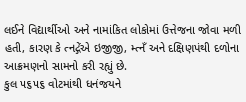લઈને વિદ્યાર્થીઓ અને નામાંકિત લોકોમાં ઉત્તેજના જોવા મળી હતી, કારણ કે ત્નદ્ગેંએ ઇજીજી, મ્ત્નઁ અને દક્ષિણપંથી દળોના આક્રમણનો સામનો કરી રહ્યું છે.
કુલ ૫૬૫૬ વોટમાંથી ધનંજયને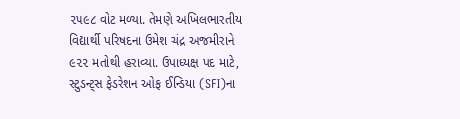૨૫૯૮ વોટ મળ્યા. તેમણે અખિલભારતીય વિદ્યાર્થી પરિષદના ઉમેશ ચંદ્ર અજમીરાને ૯૨૨ મતોથી હરાવ્યા. ઉપાધ્યક્ષ પદ માટે, સ્ટુડન્ટ્સ ફેડરેશન ઓફ ઈન્ડિયા (SFI)ના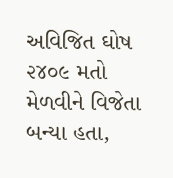અવિજિત ઘોષ ૨૪૦૯ મતો મેળવીને વિજેતા બન્યા હતા,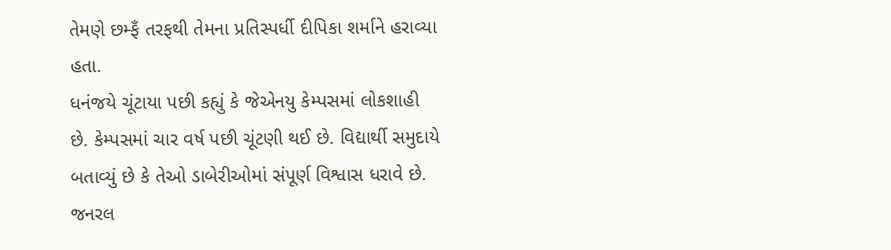તેમણે છમ્ફઁ તરફથી તેમના પ્રતિસ્પર્ધી દીપિકા શર્માને હરાવ્યા હતા.
ધનંજયે ચૂંટાયા પછી કહ્યું કે જેએનયુ કેમ્પસમાં લોકશાહી છે. કેમ્પસમાં ચાર વર્ષ પછી ચૂંટણી થઈ છે. વિદ્યાર્થી સમુદાયે બતાવ્યું છે કે તેઓ ડાબેરીઓમાં સંપૂર્ણ વિશ્વાસ ધરાવે છે. જનરલ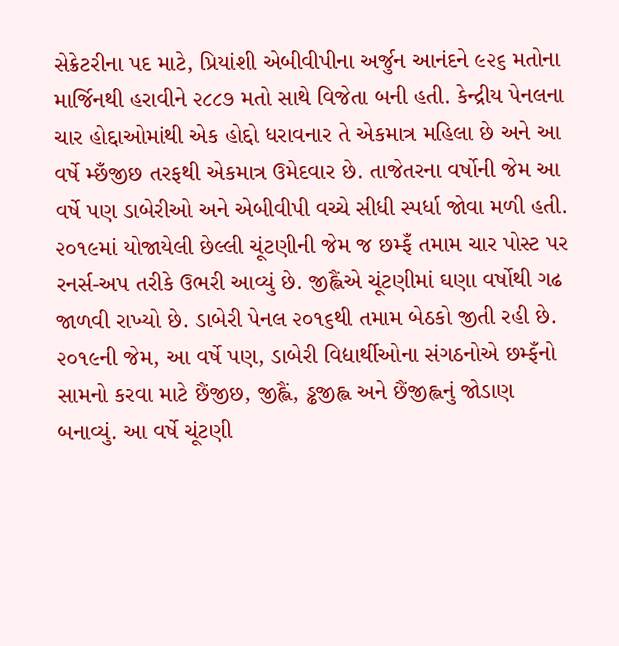સેક્રેટરીના પદ માટે, પ્રિયાંશી એબીવીપીના અર્જુન આનંદને ૯૨૬ મતોના માર્જિનથી હરાવીને ૨૮૮૭ મતો સાથે વિજેતા બની હતી. કેન્દ્રીય પેનલના ચાર હોદ્દાઓમાંથી એક હોદ્દો ધરાવનાર તે એકમાત્ર મહિલા છે અને આ વર્ષે મ્છઁજીછ તરફથી એકમાત્ર ઉમેદવાર છે. તાજેતરના વર્ષોની જેમ આ વર્ષે પણ ડાબેરીઓ અને એબીવીપી વચ્ચે સીધી સ્પર્ધા જોવા મળી હતી. ૨૦૧૯માં યોજાયેલી છેલ્લી ચૂંટણીની જેમ જ છમ્ફઁ તમામ ચાર પોસ્ટ પર રનર્સ-અપ તરીકે ઉભરી આવ્યું છે. જીહ્લૈંએ ચૂંટણીમાં ઘણા વર્ષોથી ગઢ જાળવી રાખ્યો છે. ડાબેરી પેનલ ૨૦૧૬થી તમામ બેઠકો જીતી રહી છે. ૨૦૧૯ની જેમ, આ વર્ષે પણ, ડાબેરી વિદ્યાર્થીઓના સંગઠનોએ છમ્ફઁનો સામનો કરવા માટે છૈંજીછ, જીહ્લૈં, ડ્ઢજીહ્લ અને છૈંજીહ્લનું જોડાણ બનાવ્યું. આ વર્ષે ચૂંટણી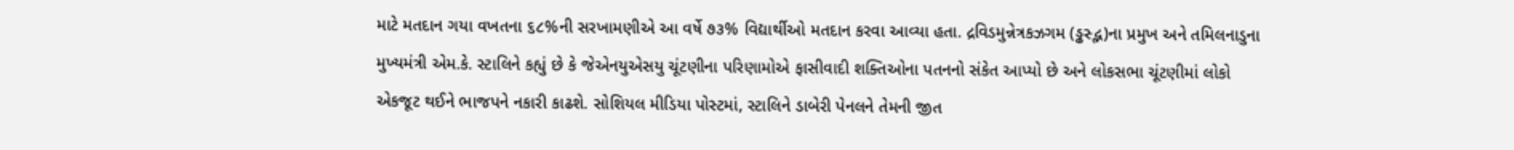માટે મતદાન ગયા વખતના ૬૮%ની સરખામણીએ આ વર્ષે ૭૩% વિદ્યાર્થીઓ મતદાન કરવા આવ્યા હતા. દ્રવિડમુન્નેત્રકઝગમ (ડ્ઢસ્દ્ભ)ના પ્રમુખ અને તમિલનાડુના મુખ્યમંત્રી એમ.કે. સ્ટાલિને કહ્યું છે કે જેએનયુએસયુ ચૂંટણીના પરિણામોએ ફાસીવાદી શક્તિઓના પતનનો સંકેત આપ્યો છે અને લોકસભા ચૂંટણીમાં લોકો એકજૂટ થઈને ભાજપને નકારી કાઢશે. સોશિયલ મીડિયા પોસ્ટમાં, સ્ટાલિને ડાબેરી પેનલને તેમની જીત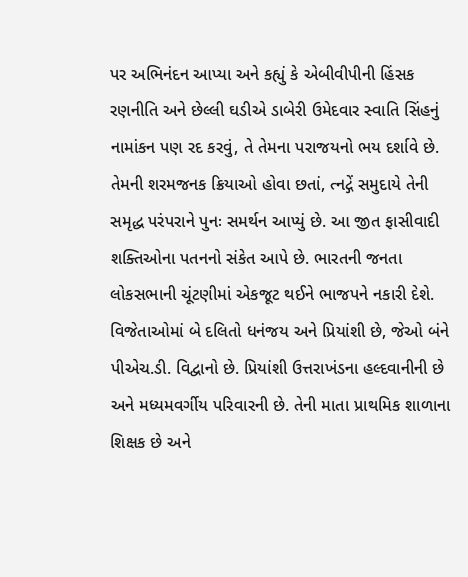પર અભિનંદન આપ્યા અને કહ્યું કે એબીવીપીની હિંસક રણનીતિ અને છેલ્લી ઘડીએ ડાબેરી ઉમેદવાર સ્વાતિ સિંહનું નામાંકન પણ રદ કરવું, તે તેમના પરાજયનો ભય દર્શાવે છે. તેમની શરમજનક ક્રિયાઓ હોવા છતાં, ત્નદ્ગેં સમુદાયે તેની સમૃદ્ધ પરંપરાને પુનઃ સમર્થન આપ્યું છે. આ જીત ફાસીવાદી શક્તિઓના પતનનો સંકેત આપે છે. ભારતની જનતા લોકસભાની ચૂંટણીમાં એકજૂટ થઈને ભાજપને નકારી દેશે.
વિજેતાઓમાં બે દલિતો ધનંજય અને પ્રિયાંશી છે, જેઓ બંને પીએચ.ડી. વિદ્વાનો છે. પ્રિયાંશી ઉત્તરાખંડના હલ્દવાનીની છે અને મધ્યમવર્ગીય પરિવારની છે. તેની માતા પ્રાથમિક શાળાના શિક્ષક છે અને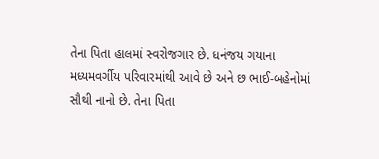તેના પિતા હાલમાં સ્વરોજગાર છે. ધનંજય ગયાના મધ્યમવર્ગીય પરિવારમાંથી આવે છે અને છ ભાઈ-બહેનોમાં સૌથી નાનો છે. તેના પિતા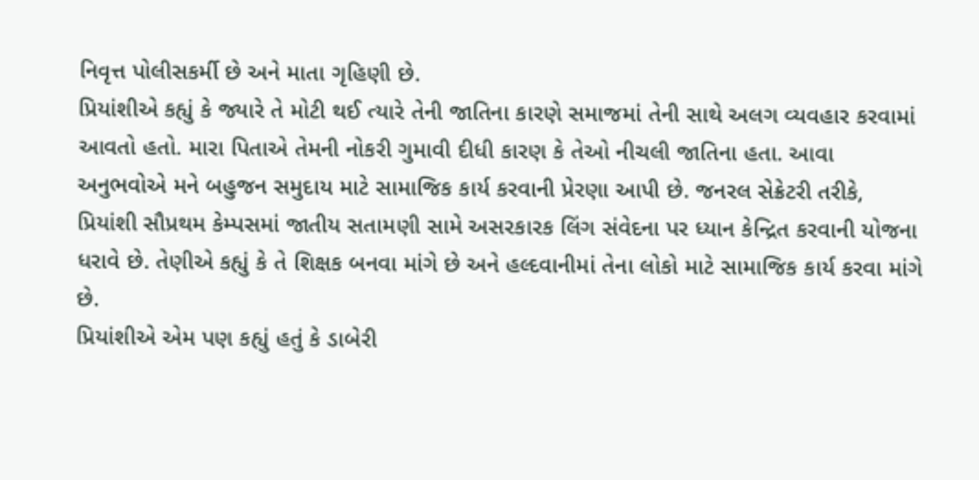નિવૃત્ત પોલીસકર્મી છે અને માતા ગૃહિણી છે.
પ્રિયાંશીએ કહ્યું કે જ્યારે તે મોટી થઈ ત્યારે તેની જાતિના કારણે સમાજમાં તેની સાથે અલગ વ્યવહાર કરવામાં આવતો હતો. મારા પિતાએ તેમની નોકરી ગુમાવી દીધી કારણ કે તેઓ નીચલી જાતિના હતા. આવા અનુભવોએ મને બહુજન સમુદાય માટે સામાજિક કાર્ય કરવાની પ્રેરણા આપી છે. જનરલ સેક્રેટરી તરીકે, પ્રિયાંશી સૌપ્રથમ કેમ્પસમાં જાતીય સતામણી સામે અસરકારક લિંગ સંવેદના પર ધ્યાન કેન્દ્રિત કરવાની યોજના ધરાવે છે. તેણીએ કહ્યું કે તે શિક્ષક બનવા માંગે છે અને હલ્દવાનીમાં તેના લોકો માટે સામાજિક કાર્ય કરવા માંગે છે.
પ્રિયાંશીએ એમ પણ કહ્યું હતું કે ડાબેરી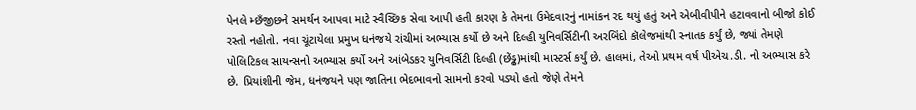પેનલે મ્છઁજીછને સમર્થન આપવા માટે સ્વૈચ્છિક સેવા આપી હતી કારણ કે તેમના ઉમેદવારનું નામાંકન રદ થયું હતું અને એબીવીપીને હટાવવાનો બીજો કોઈ રસ્તો નહોતો. નવા ચૂંટાયેલા પ્રમુખ ધનંજયે રાંચીમાં અભ્યાસ કર્યો છે અને દિલ્હી યુનિવર્સિટીની અરબિંદો કૉલેજમાંથી સ્નાતક કર્યું છે, જ્યાં તેમણે પોલિટિકલ સાયન્સનો અભ્યાસ કર્યો અને આંબેડકર યુનિવર્સિટી દિલ્હી (છેંડ્ઢ)માંથી માસ્ટર્સ કર્યું છે. હાલમાં, તેઓ પ્રથમ વર્ષ પીએચ.ડી. નો અભ્યાસ કરે છે. પ્રિયાંશીની જેમ, ધનંજયને પણ જાતિના ભેદભાવનો સામનો કરવો પડ્યો હતો જેણે તેમને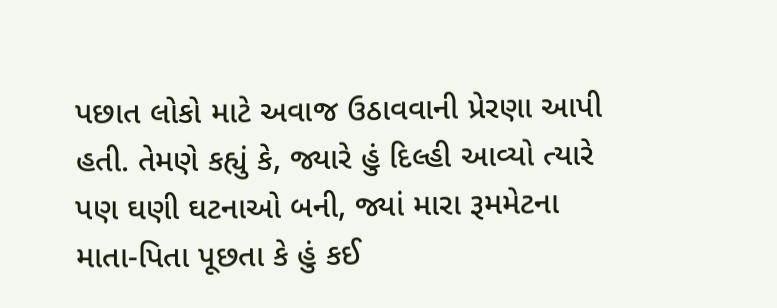પછાત લોકો માટે અવાજ ઉઠાવવાની પ્રેરણા આપી હતી. તેમણે કહ્યું કે, જ્યારે હું દિલ્હી આવ્યો ત્યારે પણ ઘણી ઘટનાઓ બની, જ્યાં મારા રૂમમેટના માતા-પિતા પૂછતા કે હું કઈ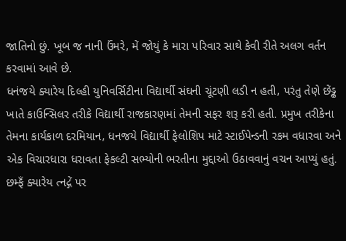જાતિનો છું. ખૂબ જ નાની ઉંમરે, મેં જોયું કે મારા પરિવાર સાથે કેવી રીતે અલગ વર્તન કરવામાં આવે છે.
ધનંજયે ક્યારેય દિલ્હી યુનિવર્સિટીના વિદ્યાર્થી સંઘની ચૂંટણી લડી ન હતી, પરંતુ તેણે છેંડ્ઢ ખાતે કાઉન્સિલર તરીકે વિદ્યાર્થી રાજકારણમાં તેમની સફર શરૂ કરી હતી. પ્રમુખ તરીકેના તેમના કાર્યકાળ દરમિયાન, ધનજયે વિદ્યાર્થી ફેલોશિપ માટે સ્ટાઈપેન્ડની રકમ વધારવા અને એક વિચારધારા ધરાવતા ફેકલ્ટી સભ્યોની ભરતીના મુદ્દાઓ ઉઠાવવાનું વચન આપ્યું હતું. છમ્ફઁ ક્યારેય ત્નદ્ગેં પર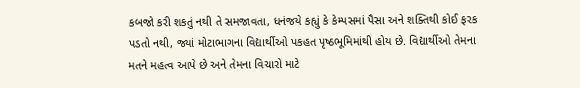કબજો કરી શકતું નથી તે સમજાવતા, ધનંજયે કહ્યું કે કેમ્પસમાં પૈસા અને શક્તિથી કોઈ ફરક પડતો નથી, જ્યાં મોટાભાગના વિદ્યાર્થીઓ પકહત પૃષ્ઠભૂમિમાંથી હોય છે. વિદ્યાર્થીઓ તેમના મતને મહત્વ આપે છે અને તેમના વિચારો માટે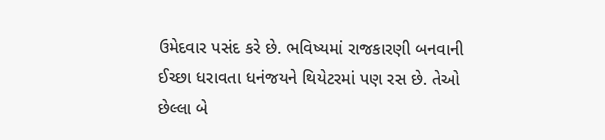ઉમેદવાર પસંદ કરે છે. ભવિષ્યમાં રાજકારણી બનવાની ઈચ્છા ધરાવતા ધનંજયને થિયેટરમાં પણ રસ છે. તેઓ છેલ્લા બે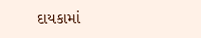દાયકામાં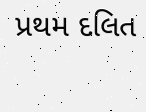પ્રથમ દલિત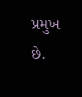પ્રમુખ છે.